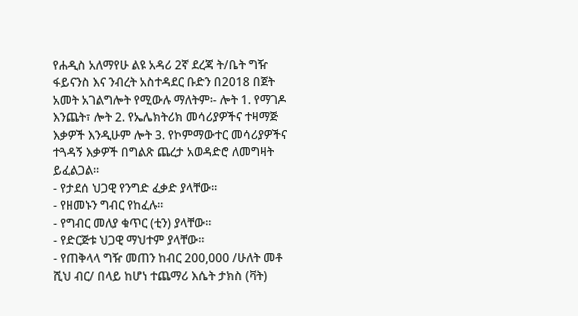የሐዲስ አለማየሁ ልዩ አዳሪ 2ኛ ደረጃ ት/ቤት ግዥ ፋይናንስ እና ንብረት አስተዳደር ቡድን በ2018 በጀት አመት አገልግሎት የሚውሉ ማለትም፡- ሎት 1. የማገዶ እንጨት፣ ሎት 2. የኤሌክትሪክ መሳሪያዎችና ተዛማጅ እቃዎች እንዲሁም ሎት 3. የኮምማውተር መሳሪያዎችና ተጓዳኝ እቃዎች በግልጽ ጨረታ አወዳድሮ ለመግዛት ይፈልጋል፡፡
- የታደሰ ህጋዊ የንግድ ፈቃድ ያላቸው፡፡
- የዘመኑን ግብር የከፈሉ፡፡
- የግብር መለያ ቁጥር (ቲን) ያላቸው፡፡
- የድርጅቱ ህጋዊ ማህተም ያላቸው፡፡
- የጠቅላላ ግዥ መጠን ከብር 200,000 /ሁለት መቶ ሺህ ብር/ በላይ ከሆነ ተጨማሪ እሴት ታክስ (ቫት)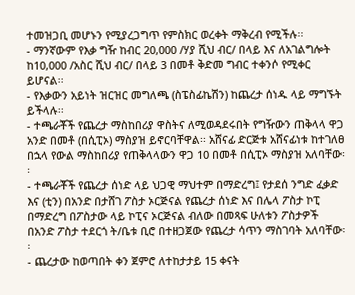ተመዝጋቢ መሆኑን የሚያረጋግጥ የምስክር ወረቀት ማቅረብ የሚችሉ፡፡
- ማንኛውም የእቃ ግዥ ከብር 20,000 /ሃያ ሺህ ብር/ በላይ እና ለአገልግሎት ከ10,000 /አስር ሺህ ብር/ በላይ 3 በመቶ ቅድመ ግብር ተቀንሶ የሚቀር ይሆናል፡፡
- የእቃውን አይነት ዝርዝር መግለጫ (ስፔስፊኬሽን) ከጨረታ ሰነዱ ላይ ማግኙት ይችላሉ፡፡
- ተጫራቾች የጨረታ ማስከበሪያ ዋስትና ለሚወዳደሩበት የግዥውን ጠቅላላ ዋጋ አንድ በመቶ (በሲፒኦ) ማስያዝ ይኖርባቸዋል፡፡ አሸናፊ ድርጅቱ አሸናፊነቱ ከተገለፀ በኋላ የውል ማስከበሪያ የጠቅላላውን ዋጋ 10 በመቶ በሲፒኦ ማስያዝ አለባቸው፡፡
- ተጫራቾች የጨረታ ሰነድ ላይ ህጋዊ ማህተም በማድረግ፤ የታደሰ ንግድ ፈቃድ እና (ቲን) በአንድ በታሸገ ፖስታ ኦርጅናል የጨረታ ሰነድ እና በሌላ ፖስታ ኮፒ በማድረግ በፖስታው ላይ ኮፒና ኦርጅናል ብለው በመጻፍ ሁለቱን ፖስታዎች በአንድ ፖስታ ተደርጎ ት/ቤቱ ቢሮ በተዘጋጀው የጨረታ ሳጥን ማስገባት አለባቸው፡፡
- ጨረታው ከወጣበት ቀን ጀምሮ ለተከታታይ 15 ቀናት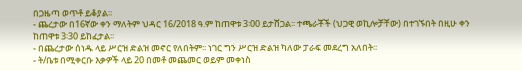በጋዜጣ ወጥቶ ይቆያል፡፡
- ጨረታው በ16ኛው ቀን ማለትም ህዳር 16/2018 ዓ.ም ከጠዋቱ 3፡00 ይታሸጋል፡፡ ተጫራቾች (ህጋዊ ወኪሎቻቸው) በተገኙበት በዚሁ ቀን ከጠዋቱ 3፡30 ይከፈታል፡፡
- በጨረታው ሰነዱ ላይ ሥርዝ ድልዝ መኖር የለበትም፡፡ ነገር ግን ሥርዝ ድልዝ ካለው ፓራፍ መደረግ አለበት፡፡
- ት/ቤቱ በሚቀርቡ እቃዎች ላይ 20 በመቶ መጨመር ወይም መቀነስ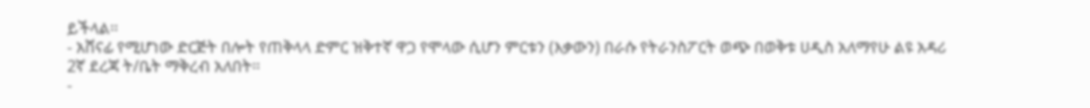ይችላል፡፡
- አሸናፊ የሚሆነው ድርጅት በሎት የጠቅላላ ድምር ዝቅተኛ ዋጋ የሞላው ሲሆን ምርቱን (እቃውን) በራሱ የትራንስፖርት ወጭ በወቅቱ ሀዲስ አለማየሁ ልዩ አዳሪ 2ኛ ደረጃ ት/ቤት ማቅረብ አለበት፡፡
-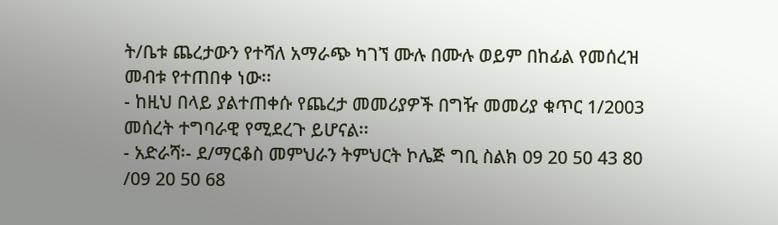ት/ቤቱ ጨረታውን የተሻለ አማራጭ ካገኘ ሙሉ በሙሉ ወይም በከፊል የመሰረዝ መብቱ የተጠበቀ ነው፡፡
- ከዚህ በላይ ያልተጠቀሱ የጨረታ መመሪያዎች በግዥ መመሪያ ቁጥር 1/2003 መሰረት ተግባራዊ የሚደረጉ ይሆናል፡፡
- አድራሻ፡- ደ/ማርቆስ መምህራን ትምህርት ኮሌጅ ግቢ ስልክ 09 20 50 43 80 /09 20 50 68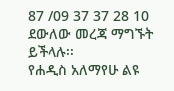87 /09 37 37 28 10 ደውለው መረጃ ማግኙት ይችላሉ፡፡
የሐዲስ አለማየሁ ልዩ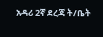አዳሪ 2ኛ ደረጃ ት/ቤት